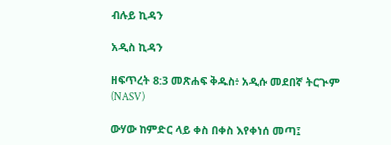ብሉይ ኪዳን

አዲስ ኪዳን

ዘፍጥረት 8:3 መጽሐፍ ቅዱስ፥ አዲሱ መደበኛ ትርጒም (NASV)

ውሃው ከምድር ላይ ቀስ በቀስ እየቀነሰ መጣ፤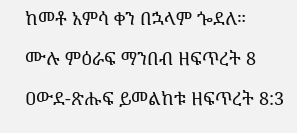ከመቶ አምሳ ቀን በኋላም ጐደለ።

ሙሉ ምዕራፍ ማንበብ ዘፍጥረት 8

ዐውደ-ጽሑፍ ይመልከቱ ዘፍጥረት 8:3